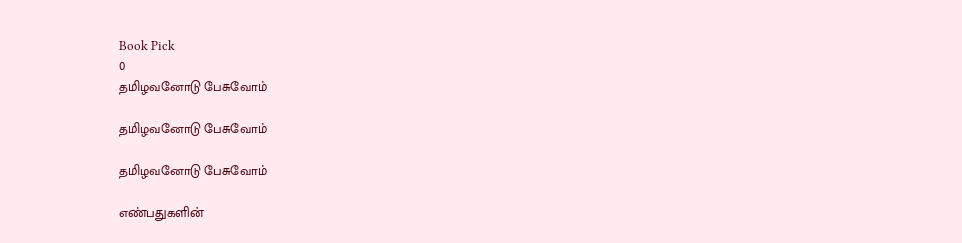Book Pick
0
தமிழவனோடு பேசுவோம்

தமிழவனோடு பேசுவோம்

தமிழவனோடு பேசுவோம்

எண்பதுகளின்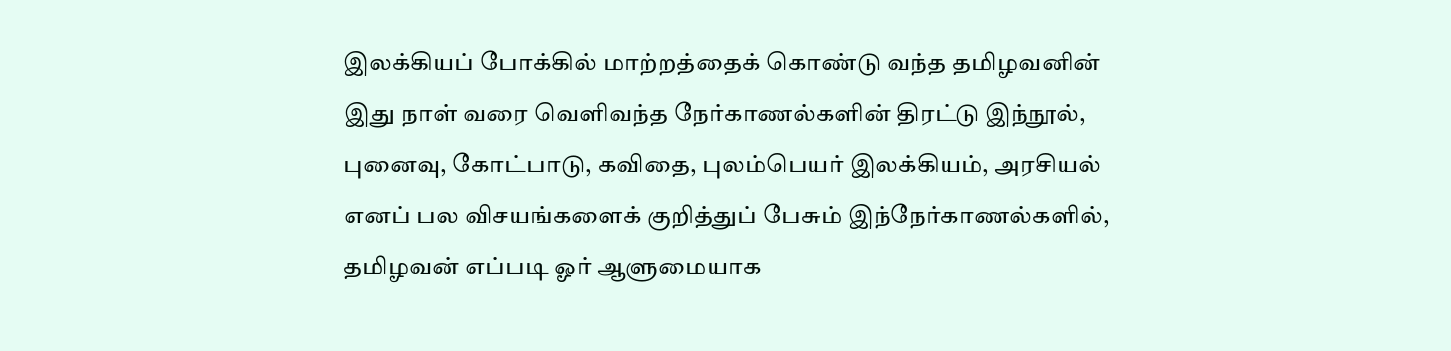இலக்கியப் போக்கில் மாற்றத்தைக் கொண்டு வந்த தமிழவனின் இது நாள் வரை வெளிவந்த நேர்காணல்களின் திரட்டு இந்நூல், புனைவு, கோட்பாடு, கவிதை, புலம்பெயர் இலக்கியம், அரசியல் எனப் பல விசயங்களைக் குறித்துப் பேசும் இந்நேர்காணல்களில், தமிழவன் எப்படி ஓர் ஆளுமையாக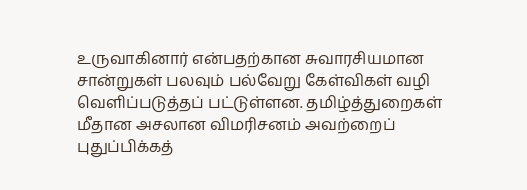உருவாகினார் என்பதற்கான சுவாரசியமான சான்றுகள் பலவும் பல்வேறு கேள்விகள் வழி வெளிப்படுத்தப் பட்டுள்ளன. தமிழ்த்துறைகள் மீதான அசலான விமரிசனம் அவற்றைப் புதுப்பிக்கத்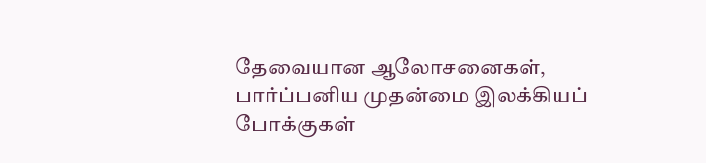தேவையான ஆலோசனைகள், பார்ப்பனிய முதன்மை இலக்கியப் போக்குகள்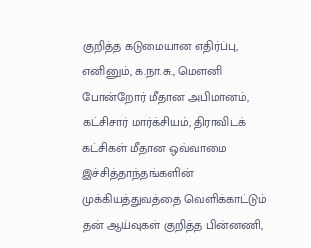குறித்த கடுமையான எதிர்ப்பு, எனினும், க.நா.சு., மௌனி போன்றோர் மீதான அபிமானம், கட்சிசார் மார்க்சியம், திராவிடக் கட்சிகள் மீதான ஒவ்வாமை இச்சித்தாந்தங்களின் முக்கியத்துவத்தை வெளிக்காட்டும் தன் ஆய்வுகள் குறித்த பின்னணி,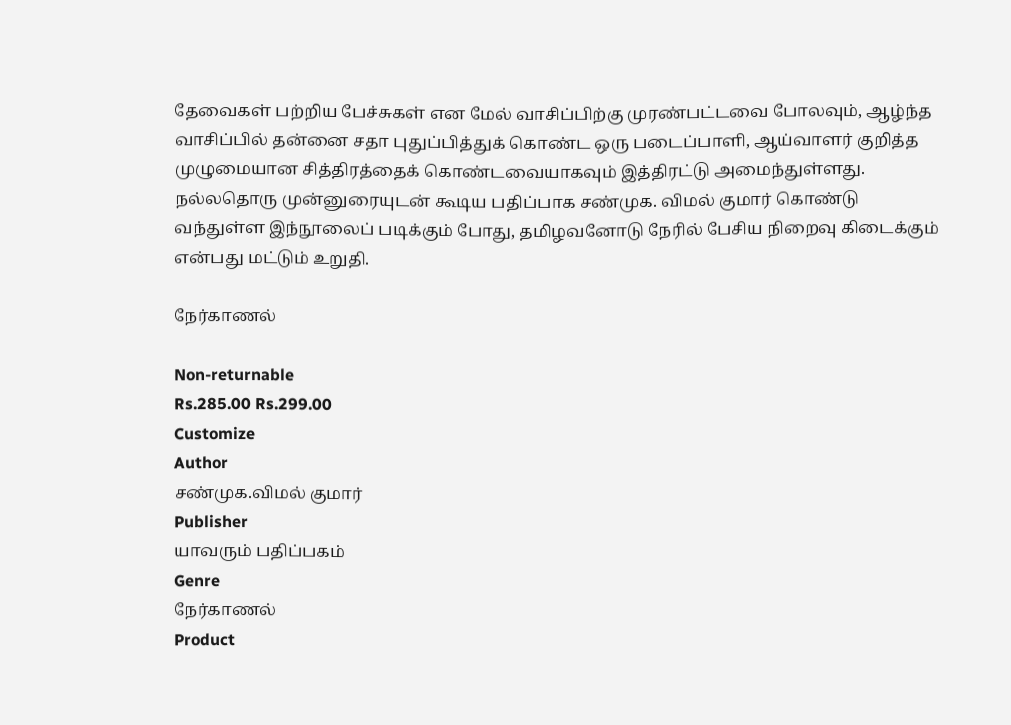தேவைகள் பற்றிய பேச்சுகள் என மேல் வாசிப்பிற்கு முரண்பட்டவை போலவும், ஆழ்ந்த வாசிப்பில் தன்னை சதா புதுப்பித்துக் கொண்ட ஒரு படைப்பாளி, ஆய்வாளர் குறித்த முழுமையான சித்திரத்தைக் கொண்டவையாகவும் இத்திரட்டு அமைந்துள்ளது. நல்லதொரு முன்னுரையுடன் கூடிய பதிப்பாக சண்முக. விமல் குமார் கொண்டு வந்துள்ள இந்நூலைப் படிக்கும் போது, தமிழவனோடு நேரில் பேசிய நிறைவு கிடைக்கும் என்பது மட்டும் உறுதி.

நேர்காணல்

Non-returnable
Rs.285.00 Rs.299.00
Customize
Author
சண்முக.விமல் குமார்
Publisher
யாவரும் பதிப்பகம்
Genre
நேர்காணல்
Product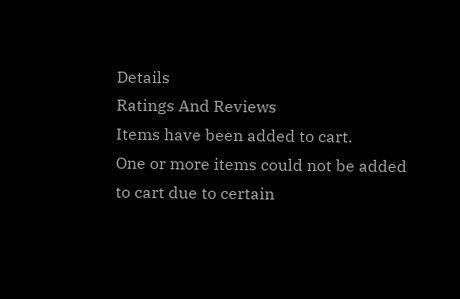Details
Ratings And Reviews
Items have been added to cart.
One or more items could not be added to cart due to certain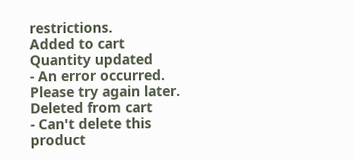restrictions.
Added to cart
Quantity updated
- An error occurred. Please try again later.
Deleted from cart
- Can't delete this product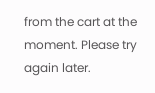from the cart at the moment. Please try again later.